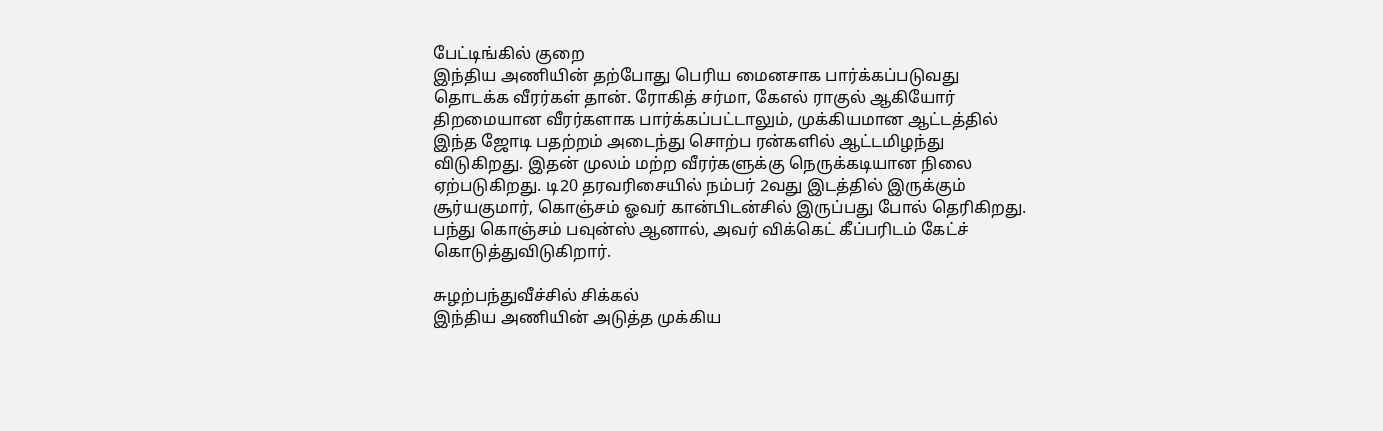பேட்டிங்கில் குறை
இந்திய அணியின் தற்போது பெரிய மைனசாக பார்க்கப்படுவது தொடக்க வீரர்கள் தான். ரோகித் சர்மா, கேஎல் ராகுல் ஆகியோர் திறமையான வீரர்களாக பார்க்கப்பட்டாலும், முக்கியமான ஆட்டத்தில் இந்த ஜோடி பதற்றம் அடைந்து சொற்ப ரன்களில் ஆட்டமிழந்து விடுகிறது. இதன் முலம் மற்ற வீரர்களுக்கு நெருக்கடியான நிலை ஏற்படுகிறது. டி20 தரவரிசையில் நம்பர் 2வது இடத்தில் இருக்கும் சூர்யகுமார், கொஞ்சம் ஓவர் கான்பிடன்சில் இருப்பது போல் தெரிகிறது. பந்து கொஞ்சம் பவுன்ஸ் ஆனால், அவர் விக்கெட் கீப்பரிடம் கேட்ச் கொடுத்துவிடுகிறார்.

சுழற்பந்துவீச்சில் சிக்கல்
இந்திய அணியின் அடுத்த முக்கிய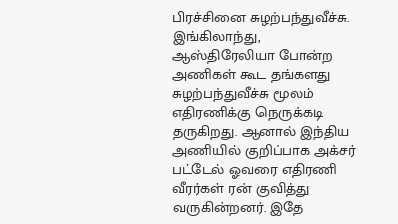பிரச்சினை சுழற்பந்துவீச்சு. இங்கிலாந்து, ஆஸ்திரேலியா போன்ற அணிகள் கூட தங்களது சுழற்பந்துவீச்சு மூலம் எதிரணிக்கு நெருக்கடி தருகிறது. ஆனால் இந்திய அணியில் குறிப்பாக அக்சர் பட்டேல் ஓவரை எதிரணி வீரர்கள் ரன் குவித்து வருகின்றனர். இதே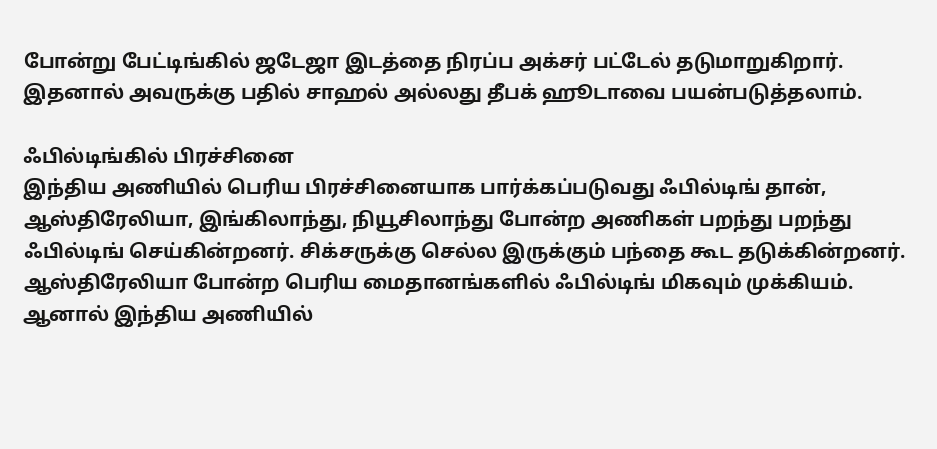போன்று பேட்டிங்கில் ஜடேஜா இடத்தை நிரப்ப அக்சர் பட்டேல் தடுமாறுகிறார். இதனால் அவருக்கு பதில் சாஹல் அல்லது தீபக் ஹூடாவை பயன்படுத்தலாம்.

ஃபில்டிங்கில் பிரச்சினை
இந்திய அணியில் பெரிய பிரச்சினையாக பார்க்கப்படுவது ஃபில்டிங் தான், ஆஸ்திரேலியா, இங்கிலாந்து, நியூசிலாந்து போன்ற அணிகள் பறந்து பறந்து ஃபில்டிங் செய்கின்றனர். சிக்சருக்கு செல்ல இருக்கும் பந்தை கூட தடுக்கின்றனர். ஆஸ்திரேலியா போன்ற பெரிய மைதானங்களில் ஃபில்டிங் மிகவும் முக்கியம். ஆனால் இந்திய அணியில்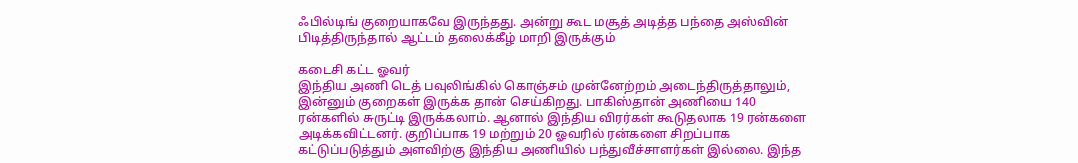ஃபில்டிங் குறையாகவே இருந்தது. அன்று கூட மசூத் அடித்த பந்தை அஸ்வின் பிடித்திருந்தால் ஆட்டம் தலைக்கீழ் மாறி இருக்கும்

கடைசி கட்ட ஓவர்
இந்திய அணி டெத் பவுலிங்கில் கொஞ்சம் முன்னேற்றம் அடைந்திருத்தாலும், இன்னும் குறைகள் இருக்க தான் செய்கிறது. பாகிஸ்தான் அணியை 140 ரன்களில் சுருட்டி இருக்கலாம். ஆனால் இந்திய விரர்கள் கூடுதலாக 19 ரன்களை அடிக்கவிட்டனர். குறிப்பாக 19 மற்றும் 20 ஓவரில் ரன்களை சிறப்பாக கட்டுப்படுத்தும் அளவிற்கு இந்திய அணியில் பந்துவீச்சாளர்கள் இல்லை. இந்த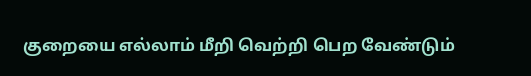குறையை எல்லாம் மீறி வெற்றி பெற வேண்டும்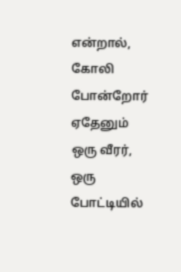என்றால், கோலி போன்றோர் ஏதேனும் ஒரு வீரர், ஒரு போட்டியில்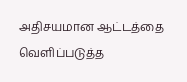அதிசயமான ஆட்டத்தை வெளிப்படுத்த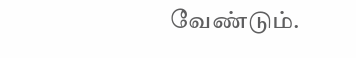வேண்டும்.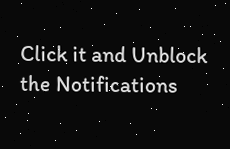Click it and Unblock the Notifications